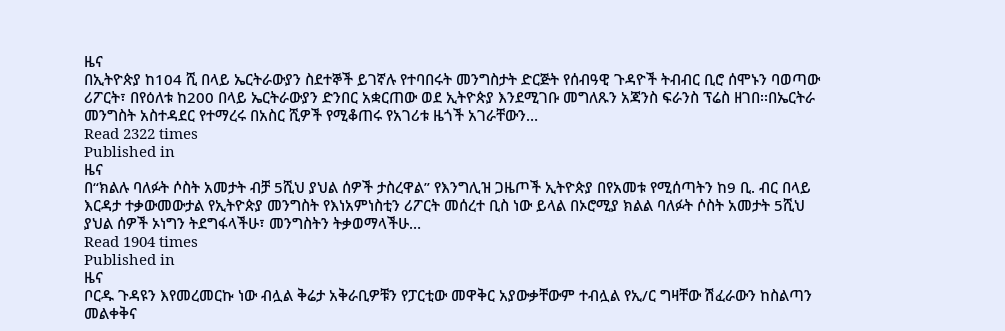ዜና
በኢትዮጵያ ከ104 ሺ በላይ ኤርትራውያን ስደተኞች ይገኛሉ የተባበሩት መንግስታት ድርጅት የሰብዓዊ ጉዳዮች ትብብር ቢሮ ሰሞኑን ባወጣው ሪፖርት፣ በየዕለቱ ከ200 በላይ ኤርትራውያን ድንበር አቋርጠው ወደ ኢትዮጵያ እንደሚገቡ መግለጹን አጃንስ ፍራንስ ፕሬስ ዘገበ፡፡በኤርትራ መንግስት አስተዳደር የተማረሩ በአስር ሺዎች የሚቆጠሩ የአገሪቱ ዜጎች አገራቸውን…
Read 2322 times
Published in
ዜና
በ“ክልሉ ባለፉት ሶስት አመታት ብቻ 5ሺህ ያህል ሰዎች ታስረዋል” የእንግሊዝ ጋዜጦች ኢትዮጵያ በየአመቱ የሚሰጣትን ከ9 ቢ. ብር በላይ እርዳታ ተቃውመውታል የኢትዮጵያ መንግስት የእነአምነስቲን ሪፖርት መሰረተ ቢስ ነው ይላል በኦሮሚያ ክልል ባለፉት ሶስት አመታት 5ሺህ ያህል ሰዎች ኦነግን ትደግፋላችሁ፣ መንግስትን ትቃወማላችሁ…
Read 1904 times
Published in
ዜና
ቦርዱ ጉዳዩን እየመረመርኩ ነው ብሏል ቅሬታ አቅራቢዎቹን የፓርቲው መዋቅር አያውቃቸውም ተብሏል የኢ/ር ግዛቸው ሽፈራውን ከስልጣን መልቀቅና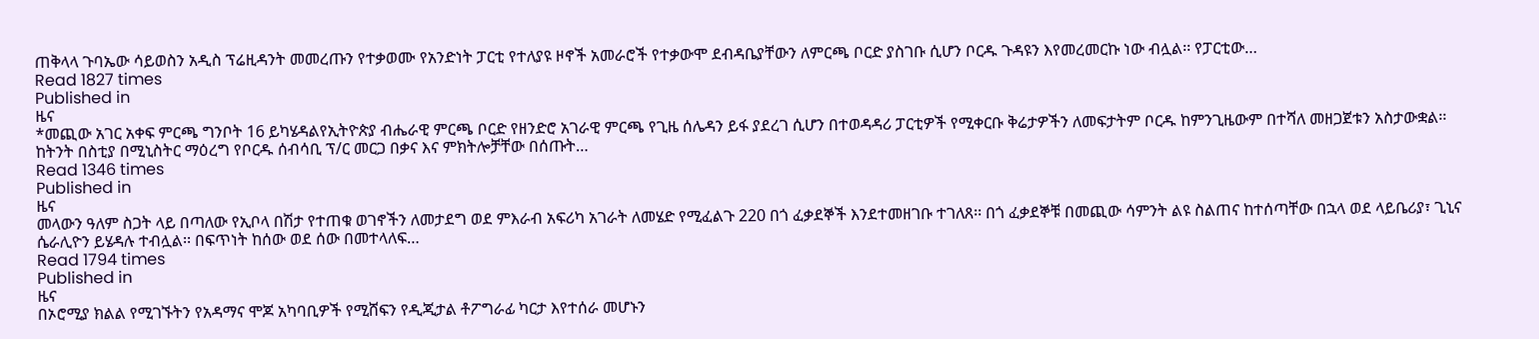ጠቅላላ ጉባኤው ሳይወስን አዲስ ፕሬዚዳንት መመረጡን የተቃወሙ የአንድነት ፓርቲ የተለያዩ ዞኖች አመራሮች የተቃውሞ ደብዳቤያቸውን ለምርጫ ቦርድ ያስገቡ ሲሆን ቦርዱ ጉዳዩን እየመረመርኩ ነው ብሏል፡፡ የፓርቲው…
Read 1827 times
Published in
ዜና
*መጪው አገር አቀፍ ምርጫ ግንቦት 16 ይካሄዳልየኢትዮጵያ ብሔራዊ ምርጫ ቦርድ የዘንድሮ አገራዊ ምርጫ የጊዜ ሰሌዳን ይፋ ያደረገ ሲሆን በተወዳዳሪ ፓርቲዎች የሚቀርቡ ቅሬታዎችን ለመፍታትም ቦርዱ ከምንጊዜውም በተሻለ መዘጋጀቱን አስታውቋል፡፡ ከትንት በስቲያ በሚኒስትር ማዕረግ የቦርዱ ሰብሳቢ ፕ/ር መርጋ በቃና እና ምክትሎቻቸው በሰጡት…
Read 1346 times
Published in
ዜና
መላውን ዓለም ስጋት ላይ በጣለው የኢቦላ በሽታ የተጠቁ ወገኖችን ለመታደግ ወደ ምእራብ አፍሪካ አገራት ለመሄድ የሚፈልጉ 220 በጎ ፈቃደኞች እንደተመዘገቡ ተገለጸ፡፡ በጎ ፈቃደኞቹ በመጪው ሳምንት ልዩ ስልጠና ከተሰጣቸው በኋላ ወደ ላይቤሪያ፣ ጊኒና ሴራሊዮን ይሄዳሉ ተብሏል፡፡ በፍጥነት ከሰው ወደ ሰው በመተላለፍ…
Read 1794 times
Published in
ዜና
በኦሮሚያ ክልል የሚገኙትን የአዳማና ሞጆ አካባቢዎች የሚሸፍን የዲጂታል ቶፖግራፊ ካርታ እየተሰራ መሆኑን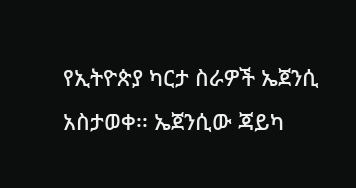የኢትዮጵያ ካርታ ስራዎች ኤጀንሲ አስታወቀ፡፡ ኤጀንሲው ጃይካ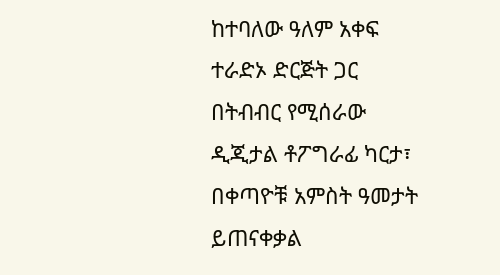ከተባለው ዓለም አቀፍ ተራድኦ ድርጅት ጋር በትብብር የሚሰራው ዲጂታል ቶፖግራፊ ካርታ፣ በቀጣዮቹ አምስት ዓመታት ይጠናቀቃል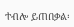ተብሎ ይጠበቃል፡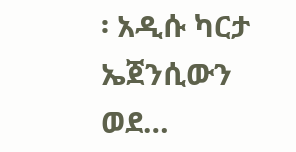፡ አዲሱ ካርታ ኤጀንሲውን ወደ…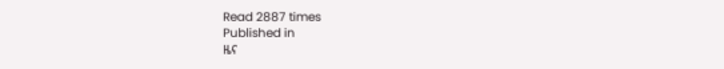Read 2887 times
Published in
ዜና